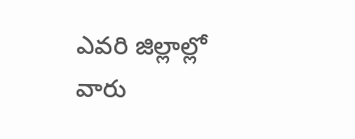ఎవరి జిల్లాల్లో వారు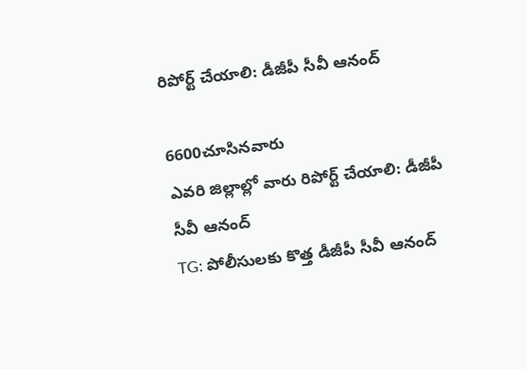రిపోర్ట్‌ చేయాలి: డీజీపీ సీవీ ఆనంద్‌

6600చూసినవారు
ఎవరి జిల్లాల్లో వారు రిపోర్ట్‌ చేయాలి: డీజీపీ సీవీ ఆనంద్‌
TG: పోలీసులకు కొత్త డీజీపీ సీవీ ఆనంద్‌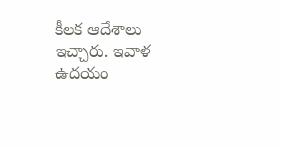కీలక ఆదేశాలు ఇచ్చారు. ఇవాళ ఉదయం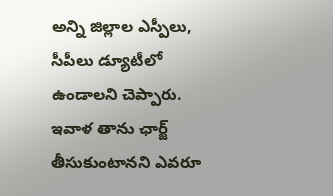అన్ని జిల్లాల ఎస్పీలు, సీపీలు డ్యూటీలో ఉండాలని చెప్పారు. ఇవాళ తాను ఛార్జ్‌ తీసుకుంటానని ఎవరూ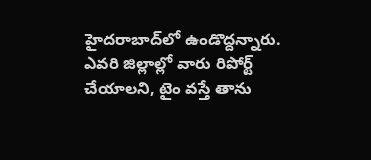హైదరాబాద్‌లో ఉండొద్దన్నారు. ఎవరి జిల్లాల్లో వారు రిపోర్ట్‌ చేయాలని, టైం వస్తే తాను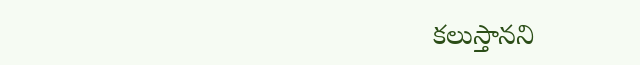కలుస్తానని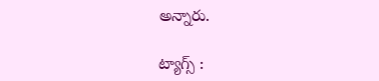అన్నారు.

ట్యాగ్స్ :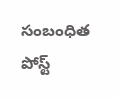సంబంధిత పోస్ట్